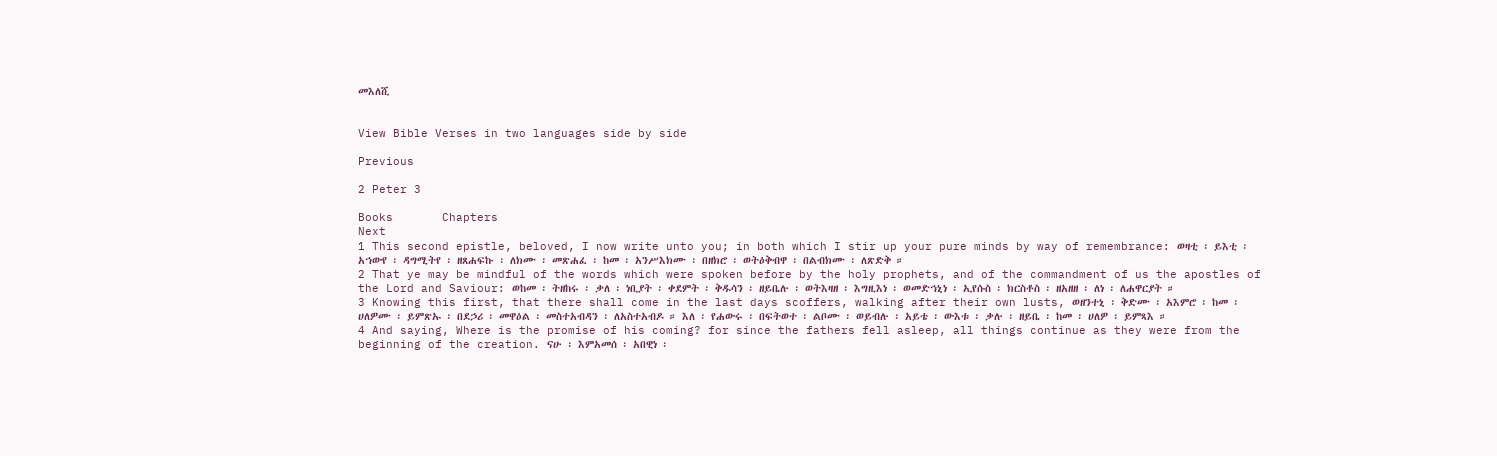መእለሺ


View Bible Verses in two languages side by side

Previous

2 Peter 3

Books       Chapters
Next
1 This second epistle, beloved, I now write unto you; in both which I stir up your pure minds by way of remembrance: ወዛቲ ፡ ይእቲ ፡ አኀውየ ፡ ዳግሚትየ ፡ ዘጸሐፍኩ ፡ ለክሙ ፡ መጽሐፈ ፡ ከመ ፡ አንሥእክሙ ፡ በዘክሮ ፡ ወትዕቅብዋ ፡ በልብክሙ ፡ ለጽድቅ ።
2 That ye may be mindful of the words which were spoken before by the holy prophets, and of the commandment of us the apostles of the Lord and Saviour: ወከመ ፡ ትዘከሩ ፡ ቃለ ፡ ነቢያት ፡ ቀደምት ፡ ቅዱሳን ፡ ዘይቤሉ ፡ ወትእዛዘ ፡ እግዚእነ ፡ ወመድኀኒነ ፡ ኢየሱስ ፡ ክርስቶስ ፡ ዘአዘዘ ፡ ለነ ፡ ለሐዋርያት ።
3 Knowing this first, that there shall come in the last days scoffers, walking after their own lusts, ወዘንተኒ ፡ ቅድሙ ፡ አእምሮ ፡ ከመ ፡ ሀለዎሙ ፡ ይምጽኡ ፡ በደኃሪ ፡ መዋዕል ፡ መስተአብዳን ፡ ለአስተአብዶ ። እለ ፡ የሐውሩ ፡ በፍትወተ ፡ ልቦሙ ፡ ወይብሉ ፡ አይቴ ፡ ውእቱ ፡ ቃሉ ፡ ዘይቤ ፡ ከመ ፡ ሀለዎ ፡ ይምጻእ ።
4 And saying, Where is the promise of his coming? for since the fathers fell asleep, all things continue as they were from the beginning of the creation. ናሁ ፡ እምአመሰ ፡ አበዊነ ፡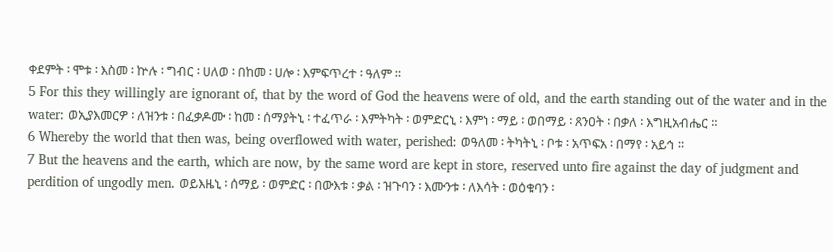ቀደምት ፡ ሞቱ ፡ እስመ ፡ ኵሉ ፡ ግብር ፡ ሀለወ ፡ በከመ ፡ ሀሎ ፡ እምፍጥረተ ፡ ዓለም ።
5 For this they willingly are ignorant of, that by the word of God the heavens were of old, and the earth standing out of the water and in the water: ወኢያእመርዎ ፡ ለዝንቱ ፡ በፈቃዶሙ ፡ ከመ ፡ ሰማያትኒ ፡ ተፈጥራ ፡ እምትካት ፡ ወምድርኒ ፡ እምነ ፡ ማይ ፡ ወበማይ ፡ ጸንዐት ፡ በቃለ ፡ እግዚአብሔር ።
6 Whereby the world that then was, being overflowed with water, perished: ወዓለመ ፡ ትካትኒ ፡ ቦቱ ፡ አጥፍአ ፡ በማየ ፡ አይኅ ።
7 But the heavens and the earth, which are now, by the same word are kept in store, reserved unto fire against the day of judgment and perdition of ungodly men. ወይእዜኒ ፡ ሰማይ ፡ ወምድር ፡ በውእቱ ፡ ቃል ፡ ዝጉባን ፡ እሙንቱ ፡ ለእሳት ፡ ወዕቁባን ፡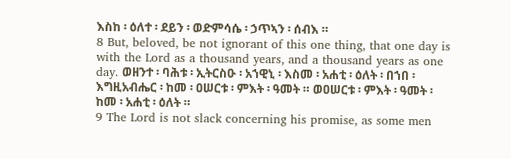እስከ ፡ ዕለተ ፡ ደይን ፡ ወድምሳሴ ፡ ኃጥኣን ፡ ሰብእ ።
8 But, beloved, be not ignorant of this one thing, that one day is with the Lord as a thousand years, and a thousand years as one day. ወዘንተ ፡ ባሕቱ ፡ ኢትርስዑ ፡ አኀዊኒ ፡ እስመ ፡ አሐቲ ፡ ዕለት ፡ በኀበ ፡ እግዚአብሔር ፡ ከመ ፡ ዐሠርቱ ፡ ምእት ፡ ዓመት ። ወዐሠርቱ ፡ ምእት ፡ ዓመት ፡ ከመ ፡ አሐቲ ፡ ዕለት ።
9 The Lord is not slack concerning his promise, as some men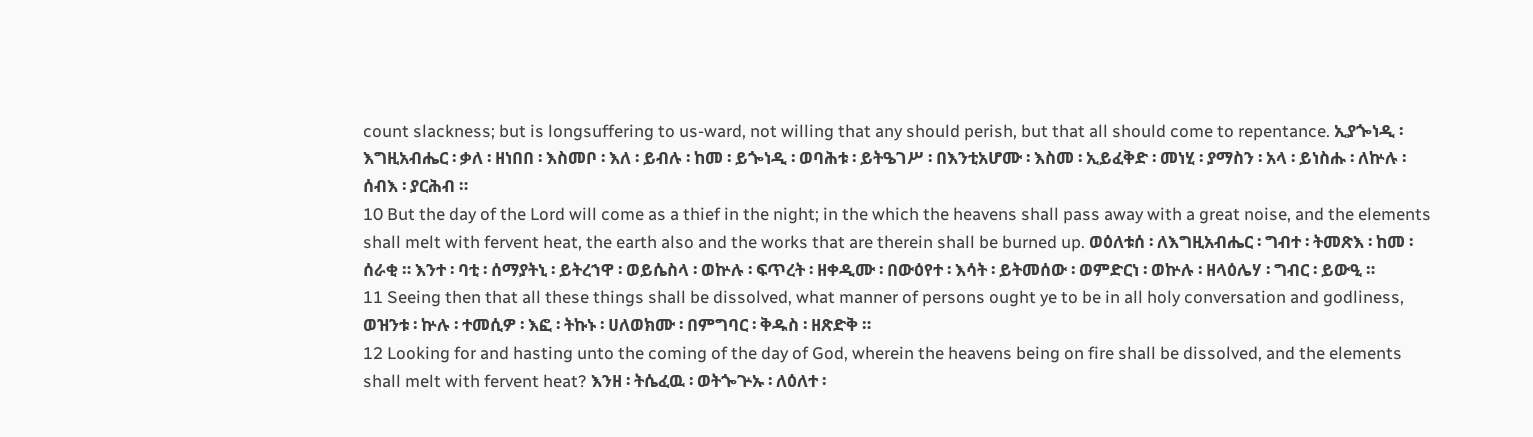count slackness; but is longsuffering to us-ward, not willing that any should perish, but that all should come to repentance. ኢያጐነዲ ፡ እግዚአብሔር ፡ ቃለ ፡ ዘነበበ ፡ እስመቦ ፡ እለ ፡ ይብሉ ፡ ከመ ፡ ይጐነዲ ፡ ወባሕቱ ፡ ይትዔገሥ ፡ በእንቲአሆሙ ፡ እስመ ፡ ኢይፈቅድ ፡ መነሂ ፡ ያማስን ፡ አላ ፡ ይነስሑ ፡ ለኵሉ ፡ ሰብእ ፡ ያርሕብ ።
10 But the day of the Lord will come as a thief in the night; in the which the heavens shall pass away with a great noise, and the elements shall melt with fervent heat, the earth also and the works that are therein shall be burned up. ወዕለቱሰ ፡ ለእግዚአብሔር ፡ ግብተ ፡ ትመጽእ ፡ ከመ ፡ ሰራቂ ። እንተ ፡ ባቲ ፡ ሰማያትኒ ፡ ይትረኀዋ ፡ ወይሴስላ ፡ ወኵሉ ፡ ፍጥረት ፡ ዘቀዲሙ ፡ በውዕየተ ፡ እሳት ፡ ይትመሰው ፡ ወምድርነ ፡ ወኵሉ ፡ ዘላዕሌሃ ፡ ግብር ፡ ይውዒ ።
11 Seeing then that all these things shall be dissolved, what manner of persons ought ye to be in all holy conversation and godliness, ወዝንቱ ፡ ኵሉ ፡ ተመሲዎ ፡ እፎ ፡ ትኩኑ ፡ ሀለወክሙ ፡ በምግባር ፡ ቅዱስ ፡ ዘጽድቅ ።
12 Looking for and hasting unto the coming of the day of God, wherein the heavens being on fire shall be dissolved, and the elements shall melt with fervent heat? እንዘ ፡ ትሴፈዉ ፡ ወትጐጕኡ ፡ ለዕለተ ፡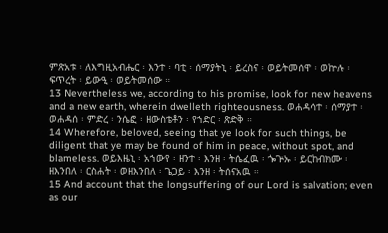ምጽአቱ ፡ ለእግዚአብሔር ፡ እንተ ፡ ባቲ ፡ ሰማያትኒ ፡ ይረስና ፡ ወይትመሰዋ ፡ ወኵሉ ፡ ፍጥረት ፡ ይውዒ ፡ ወይትመሰው ።
13 Nevertheless we, according to his promise, look for new heavens and a new earth, wherein dwelleth righteousness. ወሐዳሳተ ፡ ሰማያተ ፡ ወሐዳሰ ፡ ምድረ ፡ ንሴፎ ፡ ዘውስቴቶን ፡ የኀድር ፡ ጽድቅ ።
14 Wherefore, beloved, seeing that ye look for such things, be diligent that ye may be found of him in peace, without spot, and blameless. ወይእዜኒ ፡ አኀውየ ፡ ዘንተ ፡ እንዘ ፡ ትሴፈዉ ፡ ጐጕኡ ፡ ይርከብክሙ ፡ ዘእንበለ ፡ ርስሐት ፡ ወዘእንበለ ፡ ጌጋይ ፡ እንዘ ፡ ትሰናአዉ ።
15 And account that the longsuffering of our Lord is salvation; even as our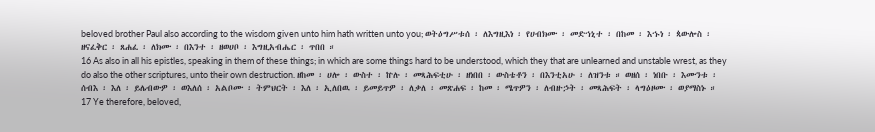beloved brother Paul also according to the wisdom given unto him hath written unto you; ወትዕግሥቱሰ ፡ ለእግዚእነ ፡ የሀብክሙ ፡ መድኀኒተ ፡ በከመ ፡ እኁነ ፡ ጳውሎስ ፡ ዘናፈቅር ፡ ጸሐፈ ፡ ለክሙ ፡ በእንተ ፡ ዘወሀቦ ፡ እግዚአብሔር ፡ ጥበበ ።
16 As also in all his epistles, speaking in them of these things; in which are some things hard to be understood, which they that are unlearned and unstable wrest, as they do also the other scriptures, unto their own destruction. ዘከመ ፡ ሀሎ ፡ ውስተ ፡ ኵሉ ፡ መጻሕፍቲሁ ፡ ዘነበበ ፡ ውስቴቶን ፡ በእንቲአሁ ፡ ለዝንቱ ። ወዘሰ ፡ ነበቡ ፡ እሙንቱ ፡ ሰብእ ፡ እለ ፡ ይሌብውዎ ፡ ወእለሰ ፡ አልቦሙ ፡ ትምህርት ፡ እለ ፡ ኢለበዉ ፡ ይመይጥዎ ፡ ለቃለ ፡ መጽሐፍ ፡ ከመ ፡ ሜጥዎን ፡ ለብዙኃት ፡ መጻሕፍት ፡ ላግዕዞሙ ፡ ወያማስኑ ።
17 Ye therefore, beloved,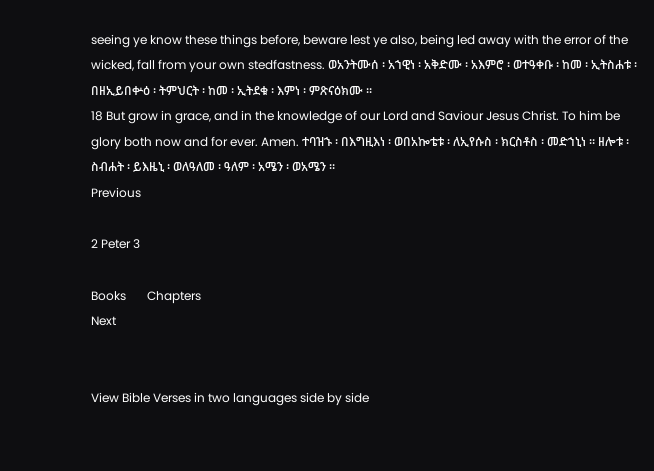seeing ye know these things before, beware lest ye also, being led away with the error of the wicked, fall from your own stedfastness. ወአንትሙሰ ፡ አኀዊነ ፡ አቅድሙ ፡ አእምሮ ፡ ወተዓቀቡ ፡ ከመ ፡ ኢትስሐቱ ፡ በዘኢይበቍዕ ፡ ትምህርት ፡ ከመ ፡ ኢትደቁ ፡ እምነ ፡ ምጽናዕክሙ ።
18 But grow in grace, and in the knowledge of our Lord and Saviour Jesus Christ. To him be glory both now and for ever. Amen. ተባዝኁ ፡ በእግዚእነ ፡ ወበአኰቴቱ ፡ ለኢየሱስ ፡ ክርስቶስ ፡ መድኀኒነ ። ዘሎቱ ፡ ስብሐት ፡ ይእዜኒ ፡ ወለዓለመ ፡ ዓለም ፡ አሜን ፡ ወአሜን ።
Previous

2 Peter 3

Books       Chapters
Next


View Bible Verses in two languages side by side